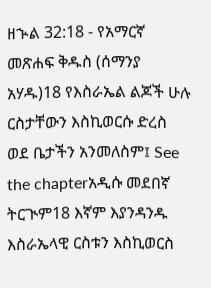ዘኍል 32:18 - የአማርኛ መጽሐፍ ቅዱስ (ሰማንያ አሃዱ)18 የእስራኤል ልጆች ሁሉ ርስታቸውን እስኪወርሱ ድረስ ወደ ቤታችን አንመለስም፤ See the chapterአዲሱ መደበኛ ትርጒም18 እኛም እያንዳንዱ እስራኤላዊ ርስቱን እስኪወርስ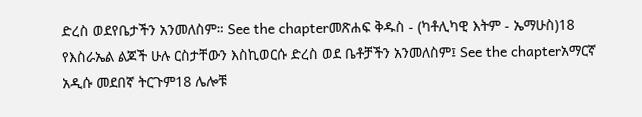ድረስ ወደየቤታችን አንመለስም። See the chapterመጽሐፍ ቅዱስ - (ካቶሊካዊ እትም - ኤማሁስ)18 የእስራኤል ልጆች ሁሉ ርስታቸውን እስኪወርሱ ድረስ ወደ ቤቶቻችን አንመለስም፤ See the chapterአማርኛ አዲሱ መደበኛ ትርጉም18 ሌሎቹ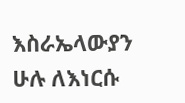እስራኤላውያን ሁሉ ለእነርሱ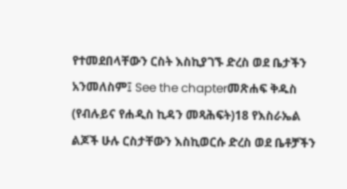የተመደበላቸውን ርስት እስኪያገኙ ድረስ ወደ ቤታችን አንመለስም፤ See the chapterመጽሐፍ ቅዱስ (የብሉይና የሐዲስ ኪዳን መጻሕፍት)18 የእስራኤል ልጆች ሁሉ ርስታቸውን እስኪወርሱ ድረስ ወደ ቤቶቻችን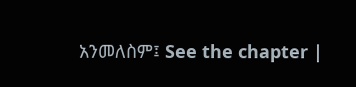አንመለስም፤ See the chapter |